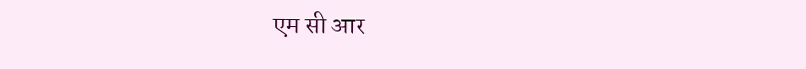एम सी आर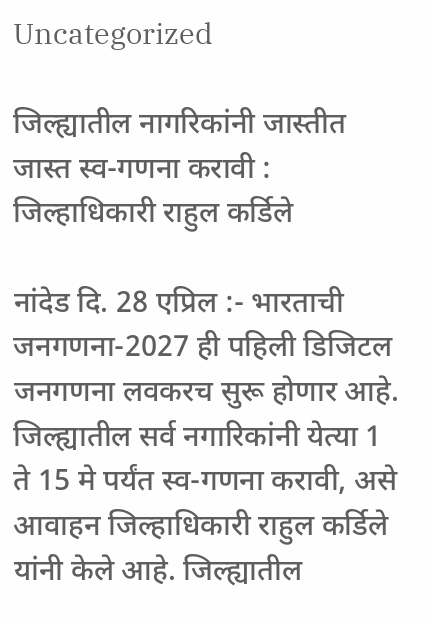Uncategorized

जिल्ह्यातील नागरिकांनी जास्तीत जास्त स्व-गणना करावी : जिल्हाधिकारी राहुल कर्डिले

नांदेड दि. 28 एप्रिल :- भारताची जनगणना-2027 ही पहिली डिजिटल जनगणना लवकरच सुरू होणार आहे. जिल्ह्यातील सर्व नगारिकांनी येत्या 1 ते 15 मे पर्यंत स्व-गणना करावी, असे आवाहन जिल्हाधिकारी राहुल कर्डिले यांनी केले आहे. जिल्ह्यातील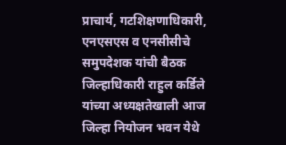प्राचार्य, गटशिक्षणाधिकारी, एनएसएस व एनसीसीचे समुपदेशक यांची बैठक जिल्हाधिकारी राहुल कर्डिले यांच्या अध्यक्षतेखाली आज जिल्हा नियोजन भवन येथे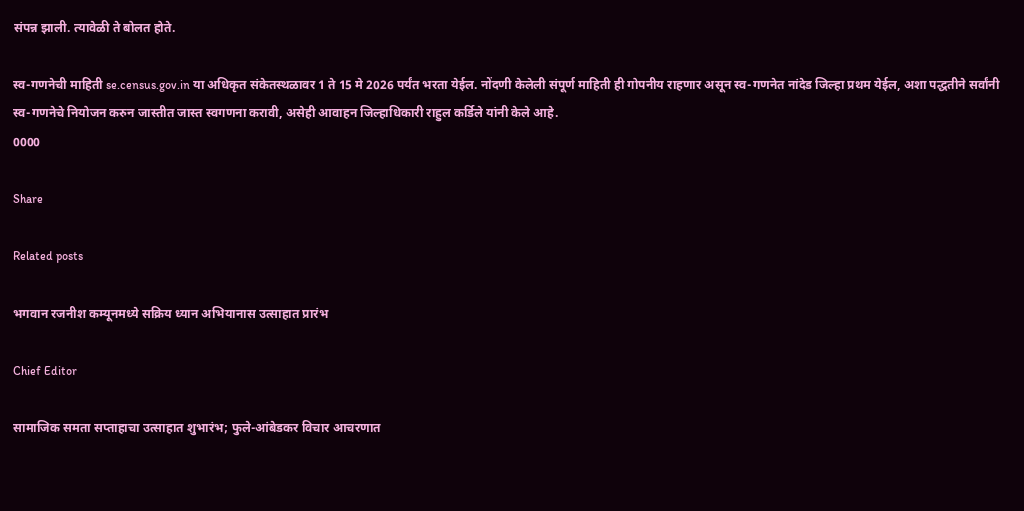संपन्न झाली. त्यावेळी ते बोलत होते.

स्व-गणनेची माहिती se.census.gov.in या अधिकृत संकेतस्थळावर 1 ते 15 मे 2026 पर्यंत भरता येईल. नोंदणी केलेली संपूर्ण माहिती ही गोपनीय राहणार असून स्व-गणनेत नांदेड जिल्हा प्रथम येईल, अशा पद्धतीने सर्वांनी स्व-गणनेचे नियोजन करुन जास्तीत जास्त स्वगणना करावी, असेही आवाहन जिल्हाधिकारी राहुल कर्डिले यांनी केले आहे.
0000

Share

Related posts

भगवान रजनीश कम्यूनमध्ये सक्रिय ध्यान अभियानास उत्साहात प्रारंभ

Chief Editor

सामाजिक समता सप्ताहाचा उत्साहात शुभारंभ; फुले-आंबेडकर विचार आचरणात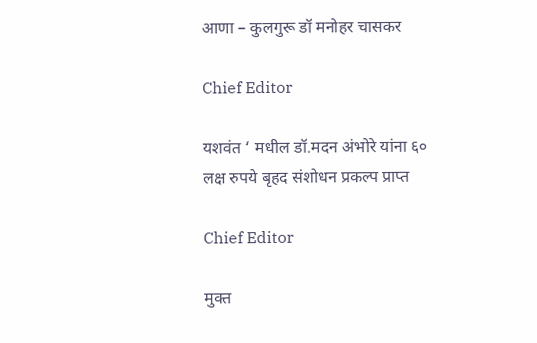आणा – कुलगुरू डॉ मनोहर चासकर

Chief Editor

यशवंत ‘ मधील डॉ.मदन अंभोरे यांना ६० लक्ष रुपये बृहद संशोधन प्रकल्प प्राप्त

Chief Editor

मुक्त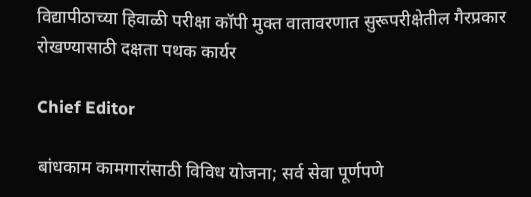विद्यापीठाच्या हिवाळी परीक्षा कॉपी मुक्त वातावरणात सुरूपरीक्षेतील गैरप्रकार रोखण्यासाठी दक्षता पथक कार्यर

Chief Editor

बांधकाम कामगारांसाठी विविध योजना; सर्व सेवा पूर्णपणे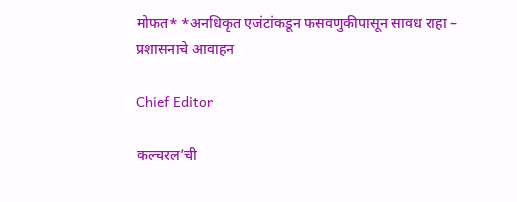मोफत* *अनधिकृत एजंटांकडून फसवणुकीपासून सावध राहा – प्रशासनाचे आवाहन

Chief Editor

कल्चरल’ची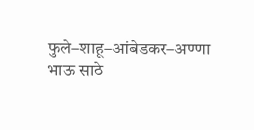फुले–शाहू–आंबेडकर–अण्णा भाऊ साठे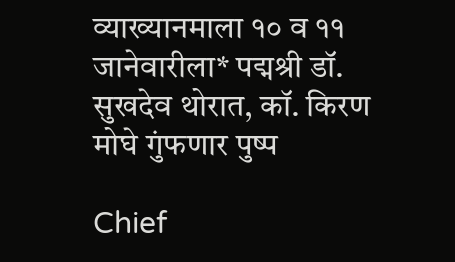व्याख्यानमाला १० व ११ जानेवारीला* पद्मश्री डॉ. सुखदेव थोरात, कॉ. किरण मोघे गुंफणार पुष्प

Chief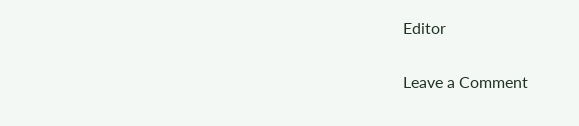Editor

Leave a Comment